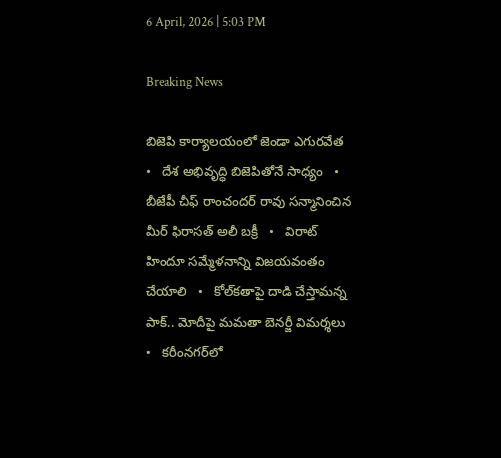6 April, 2026 | 5:03 PM

Breaking News

బిజెపి కార్యాలయంలో జెండా ఎగురవేత   •   దేశ అభివృద్ధి బిజెపితోనే సాధ్యం   •   బీజేపీ చీఫ్ రాంచందర్ రావు సన్మానించిన మీర్ ఫిరాసత్ అలీ బక్రీ   •   విరాట్ హిందూ సమ్మేళనాన్ని విజయవంతం చేయాలి   •   కోల్‌కతాపై దాడి చేస్తామన్న పాక్.. మోదీపై మమతా బెనర్జీ విమర్శలు   •   కరీంనగర్‌లో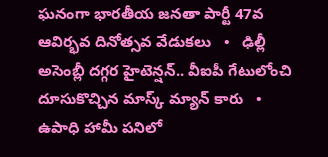ఘనంగా భారతీయ జనతా పార్టీ 47వ ఆవిర్భవ దినోత్సవ వేడుకలు   •   ఢిల్లీ అసెంబ్లీ దగ్గర హైటెన్షన్.. వీఐపీ గేటులోంచి దూసుకొచ్చిన మాస్క్ మ్యాన్ కారు   •   ఉపాధి హామీ పనిలో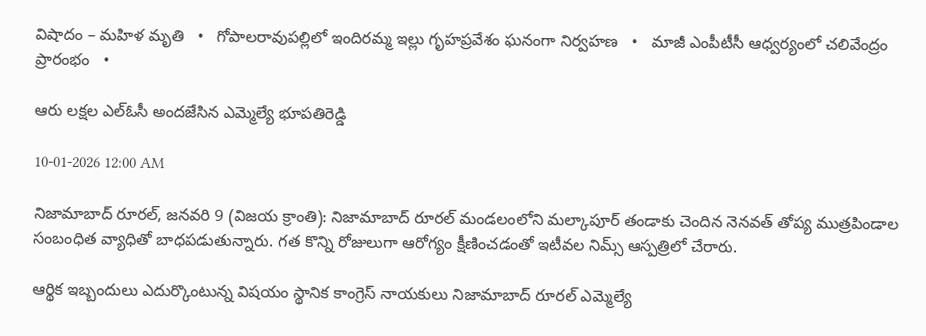విషాదం – మహిళ మృతి   •   గోపాలరావుపల్లిలో ఇందిరమ్మ ఇల్లు గృహప్రవేశం ఘనంగా నిర్వహణ   •   మాజీ ఎంపీటీసీ ఆధ్వర్యంలో చలివేంద్రం ప్రారంభం   •

ఆరు లక్షల ఎల్‌ఓసీ అందజేసిన ఎమ్మెల్యే భూపతిరెడ్డి

10-01-2026 12:00 AM

నిజామాబాద్ రూరల్, జనవరి 9 (విజయ క్రాంతి): నిజామాబాద్ రూరల్ మండలంలోని మల్కాపూర్ తండాకు చెందిన నెనవత్ తోప్య ముత్రపిండాల సంబంధిత వ్యాధితో బాధపడుతున్నారు. గత కొన్ని రోజులుగా ఆరోగ్యం క్షీణించడంతో ఇటీవల నిమ్స్ ఆస్పత్రిలో చేరారు.

ఆర్థిక ఇబ్బందులు ఎదుర్కొంటున్న విషయం స్థానిక కాంగ్రెస్ నాయకులు నిజామాబాద్ రూరల్ ఎమ్మెల్యే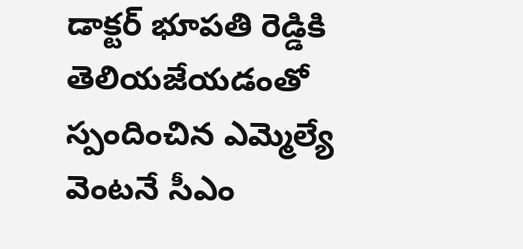డాక్టర్ భూపతి రెడ్డికి తెలియజేయడంతో స్పందించిన ఎమ్మెల్యే వెంటనే సీఎం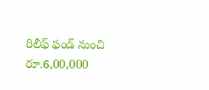రిలీఫ్ ఫండ్ నుంచి రూ.6,00,000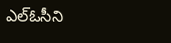ఎల్‌ఓసీని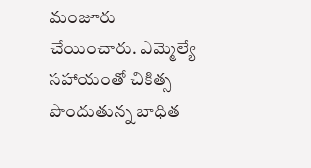మంజూరు చేయించారు. ఎమ్మెల్యే సహాయంతో చికిత్స పొందుతున్న బాధిత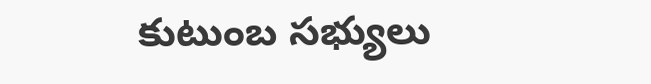కుటుంబ సభ్యులు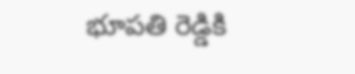భూపతి రెడ్డికి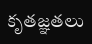కృతజ్ఞతలు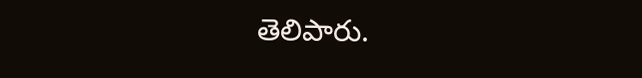తెలిపారు.